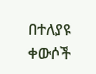በተለያዩ ቀውሶች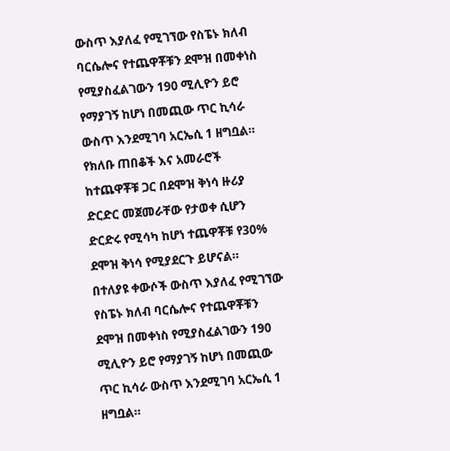ውስጥ እያለፈ የሚገኘው የስፔኑ ክለብ ባርሴሎና የተጨዋቾቹን ደሞዝ በመቀነስ የሚያስፈልገውን 190 ሚሊዮን ይሮ የማያገኝ ከሆነ በመጪው ጥር ኪሳራ ውስጥ እንደሚገባ አርኤሲ 1 ዘግቧል።
የክለቡ ጠበቆች እና አመራሮች ከተጨዋቾቹ ጋር በደሞዝ ቅነሳ ዙሪያ ድርድር መጀመራቸው የታወቀ ሲሆን ድርድሩ የሚሳካ ከሆነ ተጨዋቾቹ የ30% ደሞዝ ቅነሳ የሚያደርጉ ይሆናል።
በተለያዩ ቀውሶች ውስጥ እያለፈ የሚገኘው የስፔኑ ክለብ ባርሴሎና የተጨዋቾቹን ደሞዝ በመቀነስ የሚያስፈልገውን 190 ሚሊዮን ይሮ የማያገኝ ከሆነ በመጪው ጥር ኪሳራ ውስጥ እንደሚገባ አርኤሲ 1 ዘግቧል።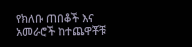የክለቡ ጠበቆች እና አመራሮች ከተጨዋቾቹ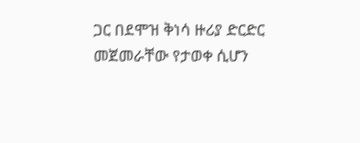ጋር በደሞዝ ቅነሳ ዙሪያ ድርድር መጀመራቸው የታወቀ ሲሆን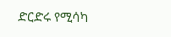ድርድሩ የሚሳካ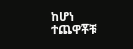ከሆነ ተጨዋቾቹ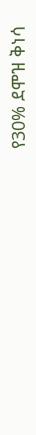የ30% ደሞዝ ቅነሳ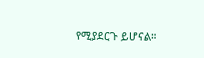የሚያደርጉ ይሆናል።